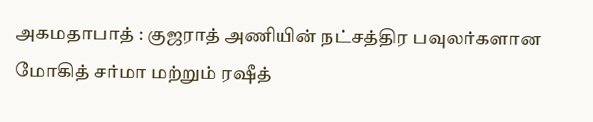அகமதாபாத் : குஜராத் அணியின் நட்சத்திர பவுலர்களான மோகித் சர்மா மற்றும் ரஷீத்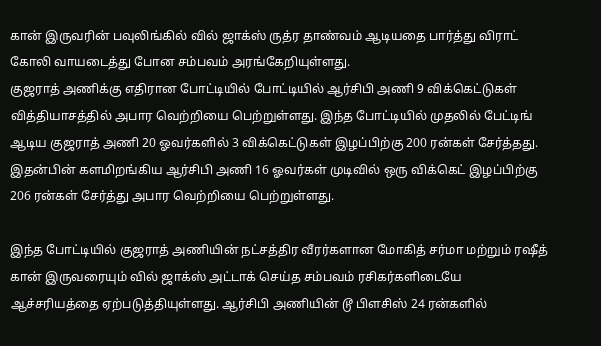கான் இருவரின் பவுலிங்கில் வில் ஜாக்ஸ் ருத்ர தாண்வம் ஆடியதை பார்த்து விராட் கோலி வாயடைத்து போன சம்பவம் அரங்கேறியுள்ளது.
குஜராத் அணிக்கு எதிரான போட்டியில் போட்டியில் ஆர்சிபி அணி 9 விக்கெட்டுகள் வித்தியாசத்தில் அபார வெற்றியை பெற்றுள்ளது. இந்த போட்டியில் முதலில் பேட்டிங் ஆடிய குஜராத் அணி 20 ஓவர்களில் 3 விக்கெட்டுகள் இழப்பிற்கு 200 ரன்கள் சேர்த்தது. இதன்பின் களமிறங்கிய ஆர்சிபி அணி 16 ஓவர்கள் முடிவில் ஒரு விக்கெட் இழப்பிற்கு 206 ரன்கள் சேர்த்து அபார வெற்றியை பெற்றுள்ளது.

இந்த போட்டியில் குஜராத் அணியின் நட்சத்திர வீரர்களான மோகித் சர்மா மற்றும் ரஷீத் கான் இருவரையும் வில் ஜாக்ஸ் அட்டாக் செய்த சம்பவம் ரசிகர்களிடையே ஆச்சரியத்தை ஏற்படுத்தியுள்ளது. ஆர்சிபி அணியின் டூ பிளசிஸ் 24 ரன்களில்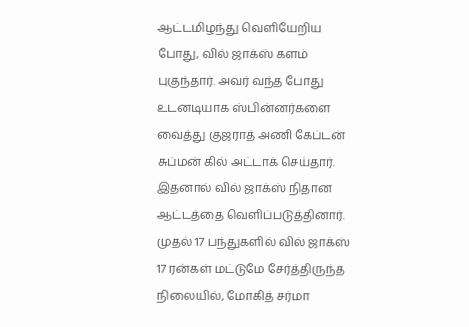ஆட்டமிழந்து வெளியேறிய போது, வில் ஜாக்ஸ் களம் புகுந்தார். அவர் வந்த போது உடனடியாக ஸ்பின்னர்களை வைத்து குஜராத் அணி கேப்டன் சுப்மன் கில் அட்டாக் செய்தார்.
இதனால் வில் ஜாக்ஸ் நிதான ஆட்டத்தை வெளிப்படுத்தினார். முதல் 17 பந்துகளில் வில் ஜாக்ஸ் 17 ரன்கள் மட்டுமே சேர்த்திருந்த நிலையில், மோகித் சர்மா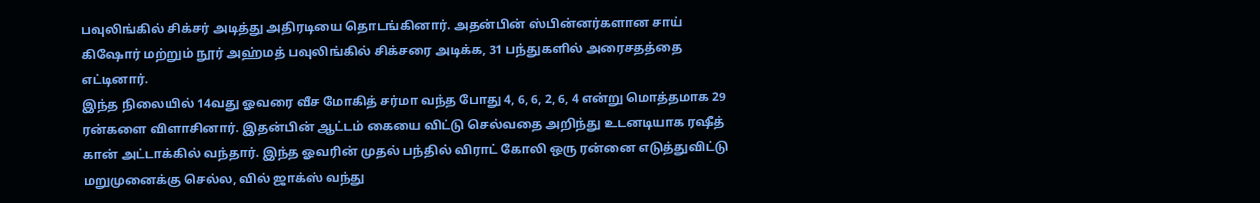பவுலிங்கில் சிக்சர் அடித்து அதிரடியை தொடங்கினார். அதன்பின் ஸ்பின்னர்களான சாய் கிஷோர் மற்றும் நூர் அஹ்மத் பவுலிங்கில் சிக்சரை அடிக்க, 31 பந்துகளில் அரைசதத்தை எட்டினார்.
இந்த நிலையில் 14வது ஓவரை வீச மோகித் சர்மா வந்த போது 4, 6, 6, 2, 6, 4 என்று மொத்தமாக 29 ரன்களை விளாசினார். இதன்பின் ஆட்டம் கையை விட்டு செல்வதை அறிந்து உடனடியாக ரஷீத் கான் அட்டாக்கில் வந்தார். இந்த ஓவரின் முதல் பந்தில் விராட் கோலி ஒரு ரன்னை எடுத்துவிட்டு மறுமுனைக்கு செல்ல, வில் ஜாக்ஸ் வந்து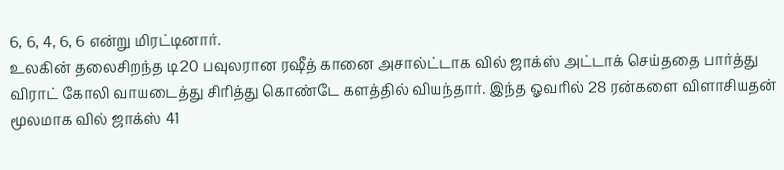6, 6, 4, 6, 6 என்று மிரட்டினார்.
உலகின் தலைசிறந்த டி20 பவுலரான ரஷீத் கானை அசால்ட்டாக வில் ஜாக்ஸ் அட்டாக் செய்ததை பார்த்து விராட் கோலி வாயடைத்து சிரித்து கொண்டே களத்தில் வியந்தார். இந்த ஓவரில் 28 ரன்களை விளாசியதன் மூலமாக வில் ஜாக்ஸ் 41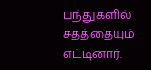பந்துகளில் சதத்தையும் எட்டினார்.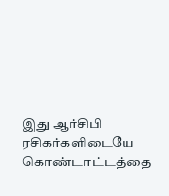இது ஆர்சிபி ரசிகர்களிடையே கொண்டாட்டத்தை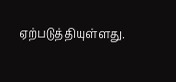ஏற்படுத்தியுள்ளது.